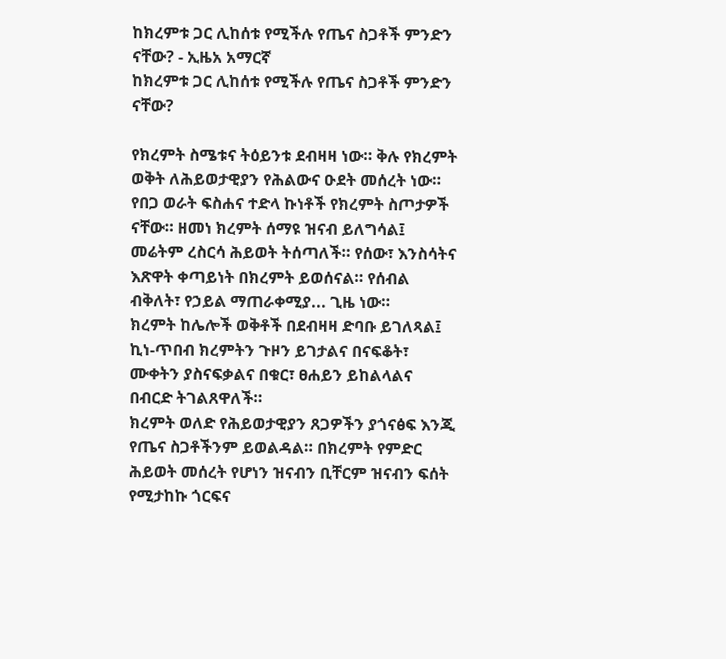ከክረምቱ ጋር ሊከሰቱ የሚችሉ የጤና ስጋቶች ምንድን ናቸው? - ኢዜአ አማርኛ
ከክረምቱ ጋር ሊከሰቱ የሚችሉ የጤና ስጋቶች ምንድን ናቸው?

የክረምት ስሜቱና ትዕይንቱ ደብዛዛ ነው። ቅሉ የክረምት ወቅት ለሕይወታዊያን የሕልውና ዑደት መሰረት ነው። የበጋ ወራት ፍስሐና ተድላ ኩነቶች የክረምት ስጦታዎች ናቸው። ዘመነ ክረምት ሰማዩ ዝናብ ይለግሳል፤ መሬትም ረስርሳ ሕይወት ትሰጣለች። የሰው፣ እንስሳትና እጽዋት ቀጣይነት በክረምት ይወሰናል። የሰብል ብቅለት፣ የኃይል ማጠራቀሚያ... ጊዜ ነው።
ክረምት ከሌሎች ወቅቶች በደብዛዛ ድባቡ ይገለጻል፤ ኪነ-ጥበብ ክረምትን ጉዞን ይገታልና በናፍቆት፣ ሙቀትን ያስናፍቃልና በቁር፣ ፀሐይን ይከልላልና በብርድ ትገልጸዋለች።
ክረምት ወለድ የሕይወታዊያን ጸጋዎችን ያጎናፅፍ እንጂ የጤና ስጋቶችንም ይወልዳል። በክረምት የምድር ሕይወት መሰረት የሆነን ዝናብን ቢቸርም ዝናብን ፍሰት የሚታከኩ ጎርፍና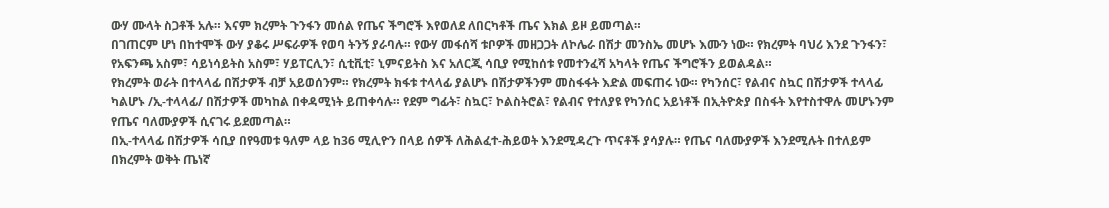ውሃ ሙላት ስጋቶች አሉ። እናም ክረምት ጉንፋን መሰል የጤና ችግሮች እየወለደ ለበርካቶች ጤና እክል ይዞ ይመጣል።
በገጠርም ሆነ በከተሞች ውሃ ያቆሩ ሥፍራዎች የወባ ትንኝ ያራባሉ። የውሃ መፋሰሻ ቱቦዎች መዘጋጋት ለኮሌራ በሽታ መንስኤ መሆኑ እሙን ነው። የክረምት ባህሪ እንደ ጉንፋን፣ የአፍንጫ አስም፣ ሳይነሳይትስ አስም፣ ሃይፐርሊን፣ ሲቲቪቲ፣ ኒምናይትስ እና አለርጂ ሳቢያ የሚከሰቱ የመተንፈሻ አካላት የጤና ችግሮችን ይወልዳል።
የክረምት ወራት በተላላፊ በሽታዎች ብቻ አይወሰንም። የክረምት ክፋቱ ተላላፊ ያልሆኑ በሽታዎችንም መስፋፋት እድል መፍጠሩ ነው። የካንሰር፣ የልብና ስኳር በሽታዎች ተላላፊ ካልሆኑ /ኢ-ተላላፊ/ በሽታዎች መካከል በቀዳሚነት ይጠቀሳሉ። የደም ግፊት፣ ስኳር፣ ኮልስትሮል፣ የልብና የተለያዩ የካንሰር አይነቶች በኢትዮጵያ በስፋት እየተስተዋሉ መሆኑንም የጤና ባለሙያዎች ሲናገሩ ይደመጣል።
በኢ-ተላላፊ በሽታዎች ሳቢያ በየዓመቱ ዓለም ላይ ከ36 ሚሊዮን በላይ ሰዎች ለሕልፈተ-ሕይወት እንደሚዳረጉ ጥናቶች ያሳያሉ። የጤና ባለሙያዎች እንደሚሉት በተለይም በክረምት ወቅት ጤነኛ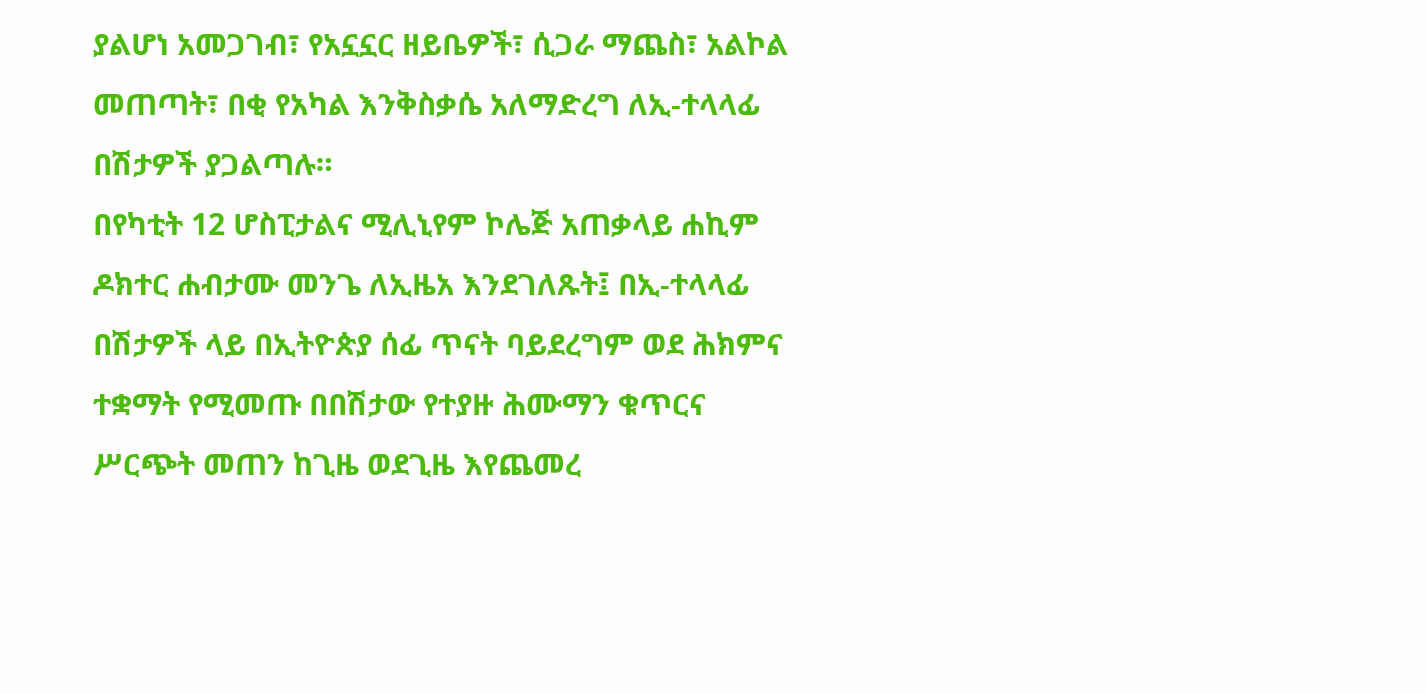ያልሆነ አመጋገብ፣ የአኗኗር ዘይቤዎች፣ ሲጋራ ማጨስ፣ አልኮል መጠጣት፣ በቂ የአካል እንቅስቃሴ አለማድረግ ለኢ-ተላላፊ በሽታዎች ያጋልጣሉ።
በየካቲት 12 ሆስፒታልና ሚሊኒየም ኮሌጅ አጠቃላይ ሐኪም ዶክተር ሐብታሙ መንጌ ለኢዜአ እንደገለጹት፤ በኢ-ተላላፊ በሽታዎች ላይ በኢትዮጵያ ሰፊ ጥናት ባይደረግም ወደ ሕክምና ተቋማት የሚመጡ በበሽታው የተያዙ ሕሙማን ቁጥርና ሥርጭት መጠን ከጊዜ ወደጊዜ እየጨመረ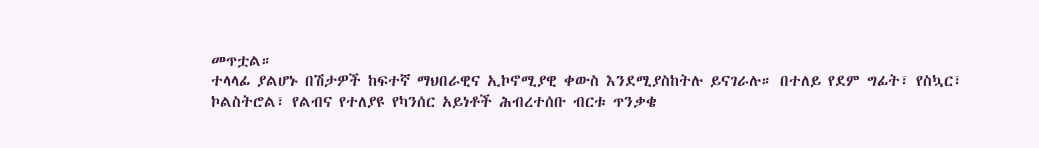መጥቷል።
ተላላፊ ያልሆኑ በሽታዎች ከፍተኛ ማህበራዊና ኢኮኖሚያዊ ቀውስ እንደሚያስከትሉ ይናገራሉ። በተለይ የደም ግፊት፣ የስኳር፣ ኮልስትሮል፣ የልብና የተለያዩ የካንሰር አይነቶች ሕብረተሰቡ ብርቱ ጥንቃቄ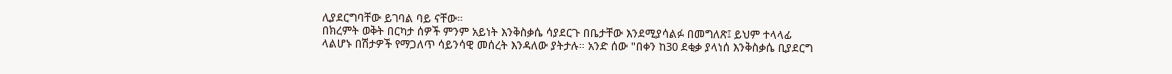ሊያደርግባቸው ይገባል ባይ ናቸው።
በክረምት ወቅት በርካታ ሰዎች ምንም አይነት እንቅስቃሴ ሳያደርጉ በቤታቸው እንደሚያሳልፉ በመግለጽ፤ ይህም ተላላፊ ላልሆኑ በሽታዎች የማጋለጥ ሳይንሳዊ መሰረት እንዳለው ያትታሉ። አንድ ሰው "በቀን ከ30 ደቂቃ ያላነሰ እንቅስቃሴ ቢያደርግ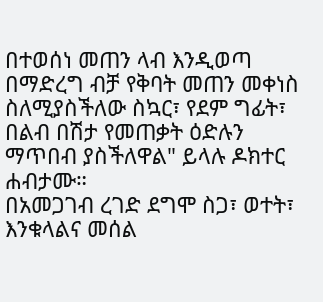በተወሰነ መጠን ላብ እንዲወጣ በማድረግ ብቻ የቅባት መጠን መቀነስ ስለሚያስችለው ስኳር፣ የደም ግፊት፣ በልብ በሽታ የመጠቃት ዕድሉን ማጥበብ ያስችለዋል" ይላሉ ዶክተር ሐብታሙ።
በአመጋገብ ረገድ ደግሞ ስጋ፣ ወተት፣ እንቁላልና መሰል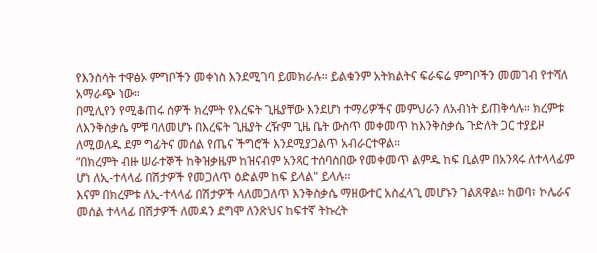የእንስሳት ተዋፅኦ ምግቦችን መቀነስ እንደሚገባ ይመክራሉ። ይልቁንም አትክልትና ፍራፍሬ ምግቦችን መመገብ የተሻለ አማራጭ ነው።
በሚሊየን የሚቆጠሩ ሰዎች ክረምት የእረፍት ጊዜያቸው እንደሆነ ተማሪዎችና መምህራን ለአብነት ይጠቅሳሉ። ክረምቱ ለእንቅስቃሴ ምቹ ባለመሆኑ በእረፍት ጊዜያት ረዥም ጊዜ ቤት ውስጥ መቀመጥ ከእንቅስቃሴ ጉድለት ጋር ተያይዞ ለሚወለዱ ደም ግፊትና መሰል የጤና ችግሮች እንደሚያጋልጥ አብራርተዋል።
”በክረምት ብዙ ሠራተኞች ከቅዝቃዜም ከዝናብም አንጻር ተሰባስበው የመቀመጥ ልምዱ ከፍ ቢልም በአንጻሩ ለተላላፊም ሆነ ለኢ-ተላላፊ በሽታዎች የመጋለጥ ዕድልም ከፍ ይላል" ይላሉ፡፡
እናም በክረምቱ ለኢ-ተላላፊ በሽታዎች ላለመጋለጥ እንቅስቃሴ ማዘውተር አስፈላጊ መሆኑን ገልጸዋል። ከወባ፣ ኮሌራና መሰል ተላላፊ በሽታዎች ለመዳን ደግሞ ለንጽህና ከፍተኛ ትኩረት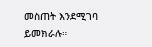መስጠት እንደሚገባ ይመክራሉ።